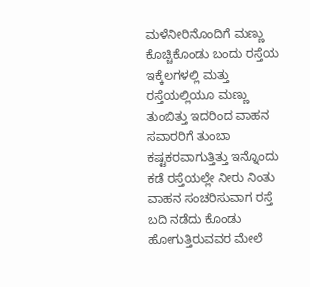ಮಳೆನೀರಿನೊಂದಿಗೆ ಮಣ್ಣು ಕೊಚ್ಚಿಕೊಂಡು ಬಂದು ರಸ್ತೆಯ ಇಕ್ಕೆಲಗಳಲ್ಲಿ ಮತ್ತು ರಸ್ತೆಯಲ್ಲಿಯೂ ಮಣ್ಣು ತುಂಬಿತ್ತು ಇದರಿಂದ ವಾಹನ ಸವಾರರಿಗೆ ತುಂಬಾ ಕಷ್ಟಕರವಾಗುತ್ತಿತ್ತು ಇನ್ನೊಂದು ಕಡೆ ರಸ್ತೆಯಲ್ಲೇ ನೀರು ನಿಂತು ವಾಹನ ಸಂಚರಿಸುವಾಗ ರಸ್ತೆ ಬದಿ ನಡೆದು ಕೊಂಡು ಹೋಗುತ್ತಿರುವವರ ಮೇಲೆ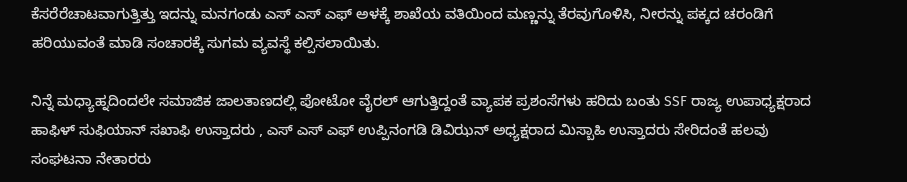ಕೆಸರೆರೆಚಾಟವಾಗುತ್ತಿತ್ತು ಇದನ್ನು ಮನಗಂಡು ಎಸ್ ಎಸ್ ಎಫ್ ಅಳಕ್ಕೆ ಶಾಖೆಯ ವತಿಯಿಂದ ಮಣ್ಣನ್ನು ತೆರವುಗೊಳಿಸಿ, ನೀರನ್ನು ಪಕ್ಕದ ಚರಂಡಿಗೆ ಹರಿಯುವಂತೆ ಮಾಡಿ ಸಂಚಾರಕ್ಕೆ ಸುಗಮ ವ್ಯವಸ್ಥೆ ಕಲ್ಪಿಸಲಾಯಿತು.

ನಿನ್ನೆ ಮಧ್ಯಾಹ್ನದಿಂದಲೇ ಸಮಾಜಿಕ ಜಾಲತಾಣದಲ್ಲಿ ಪೋಟೋ ವೈರಲ್ ಆಗುತ್ತಿದ್ದಂತೆ ವ್ಯಾಪಕ ಪ್ರಶಂಸೆಗಳು ಹರಿದು ಬಂತು SSF ರಾಜ್ಯ ಉಪಾಧ್ಯಕ್ಷರಾದ ಹಾಫಿಳ್ ಸುಫಿಯಾನ್ ಸಖಾಫಿ ಉಸ್ತಾದರು , ಎಸ್ ಎಸ್ ಎಫ್ ಉಪ್ಪಿನಂಗಡಿ ಡಿವಿಝನ್ ಅಧ್ಯಕ್ಷರಾದ ಮಿಸ್ಬಾಹಿ ಉಸ್ತಾದರು ಸೇರಿದಂತೆ ಹಲವು ಸಂಘಟನಾ ನೇತಾರರು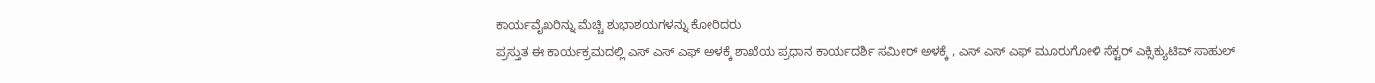ಕಾರ್ಯವೈಖರಿನ್ನು ಮೆಚ್ಚಿ ಶುಭಾಶಯಗಳನ್ನು ಕೋರಿದರು
ಪ್ರಸ್ತುತ ಈ ಕಾರ್ಯಕ್ರಮದಲ್ಲಿ ಎಸ್ ಎಸ್ ಎಫ್ ಅಳಕ್ಕೆ ಶಾಖೆಯ ಪ್ರಧಾನ ಕಾರ್ಯದರ್ಶಿ ಸಮೀರ್ ಅಳಕ್ಕೆ , ಎಸ್ ಎಸ್ ಎಫ್ ಮೂರುಗೋಳಿ ಸೆಕ್ಟರ್ ಎಕ್ಸಿಕ್ಯುಟಿವ್ ಸಾಹುಲ್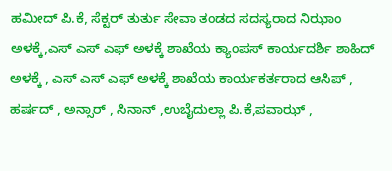ಹಮೀದ್ ಪಿ.ಕೆ, ಸೆಕ್ಟರ್ ತುರ್ತು ಸೇವಾ ತಂಡದ ಸದಸ್ಯರಾದ ನಿಝಾಂ ಅಳಕ್ಕೆ,ಎಸ್ ಎಸ್ ಎಫ್ ಅಳಕ್ಕೆ ಶಾಖೆಯ ಕ್ಯಾಂಪಸ್ ಕಾರ್ಯದರ್ಶಿ ಶಾಹಿದ್ ಅಳಕ್ಕೆ , ಎಸ್ ಎಸ್ ಎಫ್ ಅಳಕ್ಕೆ ಶಾಖೆಯ ಕಾರ್ಯಕರ್ತರಾದ ಆಸಿಪ್ , ಹರ್ಷದ್ , ಅನ್ಸಾರ್ , ಸಿನಾನ್ ,ಉಬೈದುಲ್ಲಾ ಪಿ.ಕೆ,ಪವಾಝ್ ,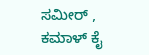ಸಮೀರ್ , ಕಮಾಳ್ ಕೈ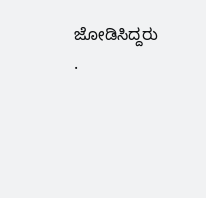ಜೋಡಿಸಿದ್ದರು .